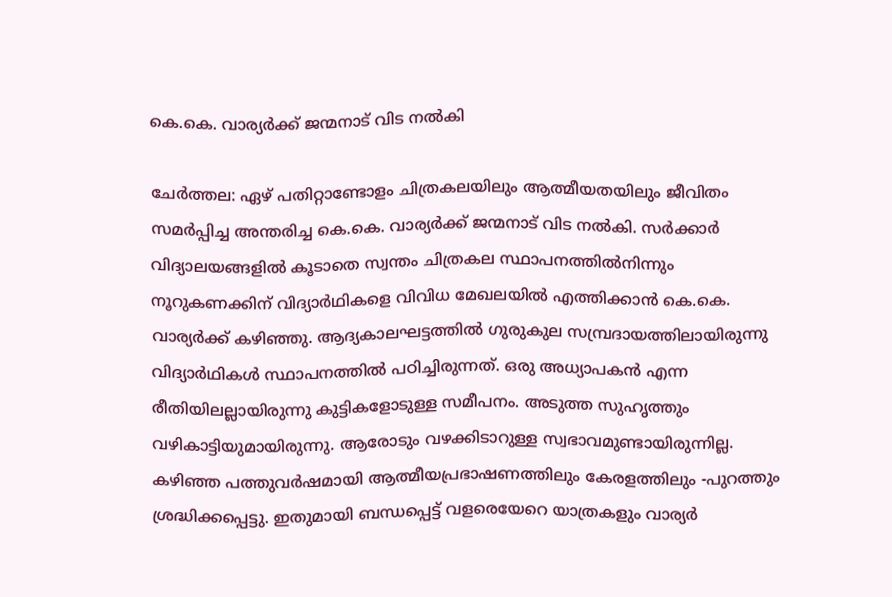കെ.കെ. വാര്യർക്ക് ജന്മനാട് വിട നൽകി

ചേർത്തല: ഏഴ് പതിറ്റാണ്ടോളം ചിത്രകലയിലും ആത്മീയതയിലും ജീവിതം സമർപ്പിച്ച അന്തരിച്ച കെ.കെ. വാര്യർക്ക് ജന്മനാട് വിട നൽകി. സർക്കാർ വിദ്യാലയങ്ങളിൽ കൂടാതെ സ്വന്തം ചിത്രകല സ്ഥാപനത്തിൽനിന്നും നൂറുകണക്കിന് വിദ്യാർഥികളെ വിവിധ മേഖലയിൽ എത്തിക്കാൻ കെ.കെ. വാര്യർക്ക് കഴിഞ്ഞു. ആദ്യകാലഘട്ടത്തിൽ ഗുരുകുല സമ്പ്രദായത്തിലായിരുന്നു വിദ്യാർഥികൾ സ്ഥാപനത്തിൽ പഠിച്ചിരുന്നത്. ഒരു അധ്യാപകൻ എന്ന രീതിയിലല്ലായിരുന്നു കുട്ടികളോടുള്ള സമീപനം. അടുത്ത സുഹൃത്തും വഴികാട്ടിയുമായിരുന്നു. ആരോടും വഴക്കിടാറുള്ള സ്വഭാവമുണ്ടായിരുന്നില്ല. കഴിഞ്ഞ പത്തുവർഷമായി ആത്മീയപ്രഭാഷണത്തിലും കേരളത്തിലും -പുറത്തും ശ്രദ്ധിക്കപ്പെട്ടു. ഇതുമായി ബന്ധപ്പെട്ട് വളരെയേറെ യാത്രകളും വാര്യർ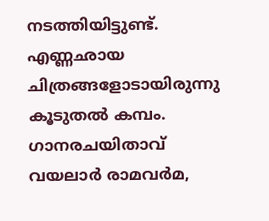നടത്തിയിട്ടുണ്ട്. എണ്ണഛായ ചിത്രങ്ങളോടായിരുന്നു കൂടുതൽ കമ്പം. ഗാനരചയിതാവ് വയലാർ രാമവർമ,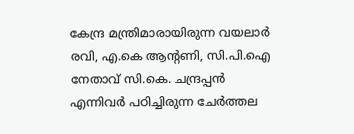കേന്ദ്ര മന്ത്രിമാരായിരുന്ന വയലാർ രവി, എ.കെ ആന്റണി, സി.പി.ഐ നേതാവ് സി.കെ. ചന്ദ്രപ്പൻ എന്നിവർ പഠിച്ചിരുന്ന ചേർത്തല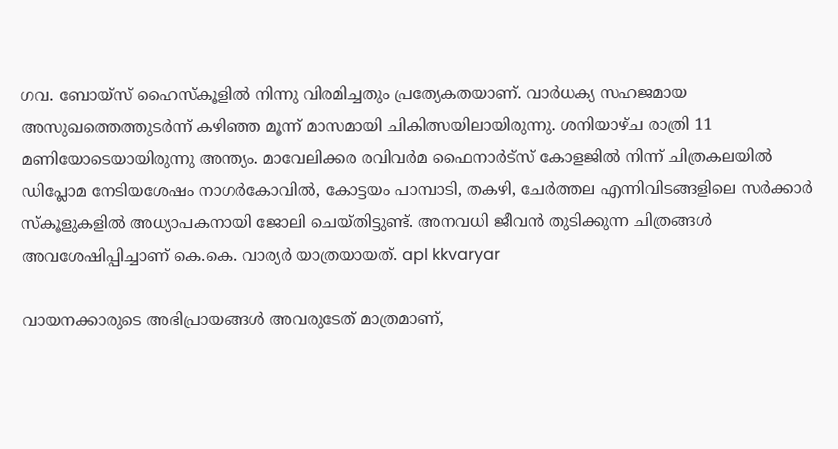ഗവ. ബോയ്സ് ഹൈസ്കൂളിൽ നിന്നു വിരമിച്ചതും പ്രത്യേകതയാണ്. വാർധക്യ സഹജമായ അസുഖത്തെത്തുടർന്ന് കഴിഞ്ഞ മൂന്ന് മാസമായി ചികിത്സയിലായിരുന്നു. ശനിയാഴ്ച രാത്രി 11 മണിയോടെയായിരുന്നു അന്ത്യം. മാവേലിക്കര രവിവർമ ഫൈനാർട്സ് കോളജിൽ നിന്ന് ചിത്രകലയിൽ ഡിപ്ലോമ നേടിയശേഷം നാഗർകോവിൽ, കോട്ടയം പാമ്പാടി, തകഴി, ചേർത്തല എന്നിവിടങ്ങളിലെ സർക്കാർ സ്കൂളുകളിൽ അധ്യാപകനായി ജോലി ചെയ്തിട്ടുണ്ട്. അനവധി ജീവൻ തുടിക്കുന്ന ചിത്രങ്ങൾ അവശേഷിപ്പിച്ചാണ് കെ.കെ. വാര്യർ യാത്രയായത്. apl kkvaryar

വായനക്കാരുടെ അഭിപ്രായങ്ങള്‍ അവരുടേത് മാത്രമാണ്,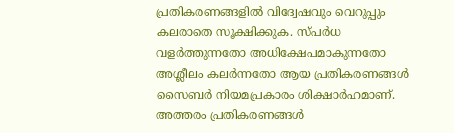പ്രതികരണങ്ങളിൽ വിദ്വേഷവും വെറുപ്പും കലരാതെ സൂക്ഷിക്കുക. സ്പർധ വളർത്തുന്നതോ അധിക്ഷേപമാകുന്നതോ അശ്ലീലം കലർന്നതോ ആയ പ്രതികരണങ്ങൾ സൈബർ നിയമപ്രകാരം ശിക്ഷാർഹമാണ്. അത്തരം പ്രതികരണങ്ങൾ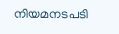നിയമനടപടി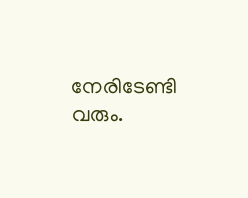നേരിടേണ്ടി വരും.